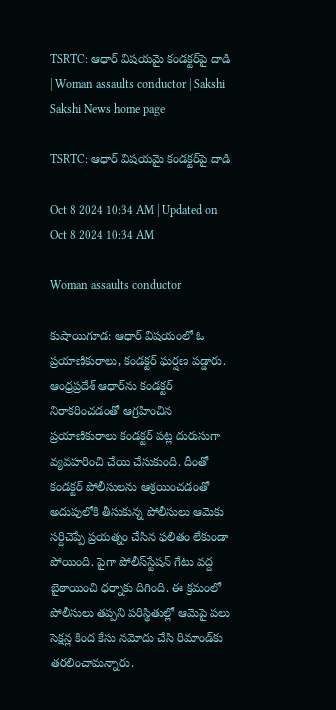TSRTC: ఆధార్‌ విషయమై కండక్టర్‌పై దాడి | Woman assaults conductor | Sakshi
Sakshi News home page

TSRTC: ఆధార్‌ విషయమై కండక్టర్‌పై దాడి

Oct 8 2024 10:34 AM | Updated on Oct 8 2024 10:34 AM

Woman assaults conductor

కుషాయిగూడ: ఆధార్‌ విషయంలో ఓ ప్రయాణికురాలు, కండక్టర్‌ ఘర్షణ పడ్డారు. ఆంధ్రప్రదేశ్‌ ఆధార్‌ను కండక్టర్‌ నిరాకరించడంతో ఆగ్రహించిన ప్రయాణికురాలు కండక్టర్‌ పట్ల దురుసుగా వ్యవహరించి చేయి చేసుకుంది. దీంతో కండక్టర్‌ పోలీసులను ఆశ్రయించడంతో అదుపులోకి తీసుకున్న పోలీసులు ఆమెకు సర్దిచెప్పే ప్రయత్నం చేసిన ఫలితం లేకుండా పోయింది. పైగా పోలీస్‌స్టేషన్‌ గేటు వద్ద బైఠాయించి ధర్నాకు దిగింది. ఈ క్రమంలో పోలీసులు తప్పని పరిస్థితుల్లో ఆమెపై పలు సెక్షన్ల కింద కేసు నమోదు చేసి రిమాండ్‌కు తరలించామన్నారు.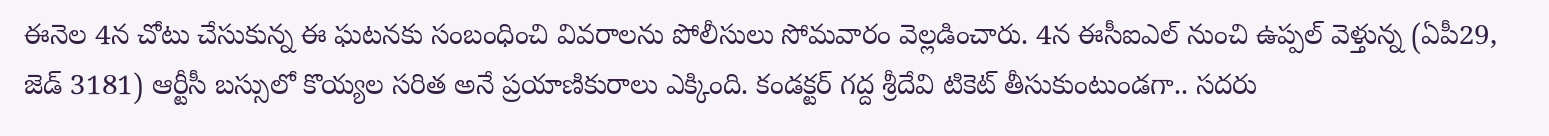ఈనెల 4న చోటు చేసుకున్న ఈ ఘటనకు సంబంధించి వివరాలను పోలీసులు సోమవారం వెల్లడించారు. 4న ఈసీఐఎల్‌ నుంచి ఉప్పల్‌ వెళ్తున్న (ఏపీ29, జెడ్‌ 3181) ఆర్టీసీ బస్సులో కొయ్యల సరిత అనే ప్రయాణికురాలు ఎక్కింది. కండక్టర్‌ గద్ద శ్రీదేవి టికెట్‌ తీసుకుంటుండగా.. సదరు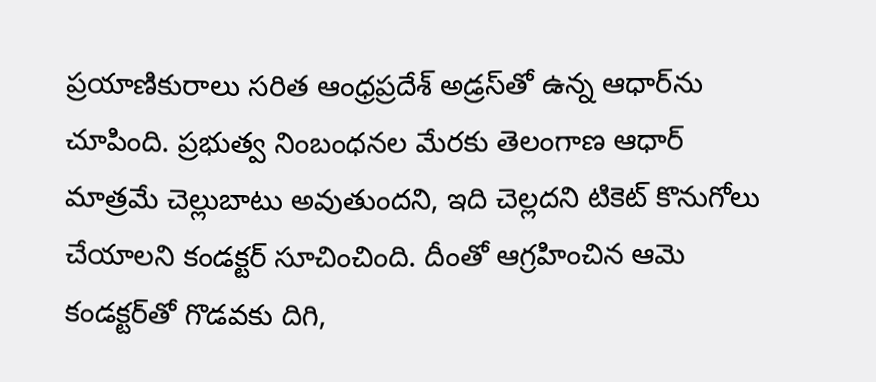ప్రయాణికురాలు సరిత ఆంధ్రప్రదేశ్‌ అడ్రస్‌తో ఉన్న ఆధార్‌ను చూపింది. ప్రభుత్వ నింబంధనల మేరకు తెలంగాణ ఆధార్‌ మాత్రమే చెల్లుబాటు అవుతుందని, ఇది చెల్లదని టికెట్‌ కొనుగోలు చేయాలని కండక్టర్‌ సూచించింది. దీంతో ఆగ్రహించిన ఆమె కండక్టర్‌తో గొడవకు దిగి,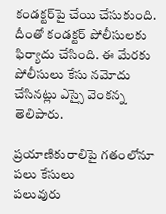కండక్టర్‌పై చేయి చేసుకుంది. దీంతో కండక్టర్‌ పోలీసులకు ఫిర్యాదు చేసింది. ఈ మేరకు పోలీసులు కేసు నమోదు చేసినట్లు ఎస్సై వెంకన్న తెలిపారు.

ప్రయాణికురాలిపై గతంలోనూ పలు కేసులు
పలువురు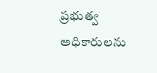ప్రభుత్వ అధికారులను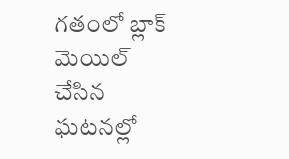గతంలో బ్లాక్‌ మెయిల్‌ చేసిన ఘటనల్లో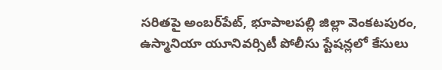సరితపై అంబర్‌పేట్, భూపాలపల్లి జిల్లా వెంకటపురం, ఉస్మానియా యూనివర్సిటీ పోలీసు స్టేషన్లలో కేసులు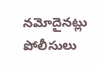నమోదైనట్లు పోలీసులు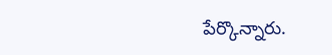పేర్కొన్నారు.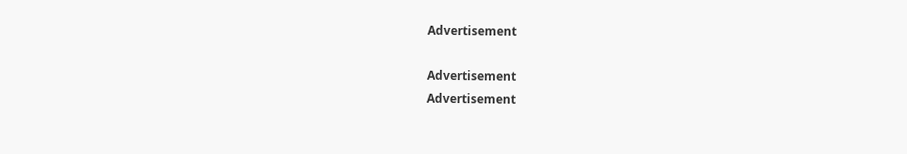Advertisement

Advertisement
Advertisement